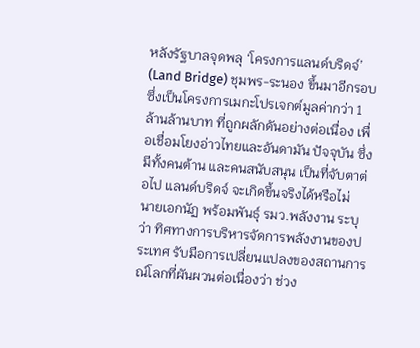หลังรัฐบาลจุดพลุ ‘โครงการแลนด์บริดจ์’ (Land Bridge) ชุมพร-ระนอง ขึ้นมาอีกรอบ ซึ่งเป็นโครงการเมกะโปรเจกต์มูลค่ากว่า 1 ล้านล้านบาท ที่ถูกผลักดันอย่างต่อเนื่อง เพื่อเชื่อมโยงอ่าวไทยและอันดามัน ปัจจุบัน ซึ่งมีทั้งคนต้าน และคนสนับสนุน เป็นที่จับตาต่อไป แลนด์บริดจ์ จะเกิดขึ้นจริงได้หรือไม่
นายเอกนัฏ พร้อมพันธุ์ รมว.พลังงาน ระบุว่า ทิศทางการบริหารจัดการพลังงานของประเทศ รับมือการเปลี่ยนแปลงของสถานการณ์โลกที่ผันผวนต่อเนื่องว่า ช่วง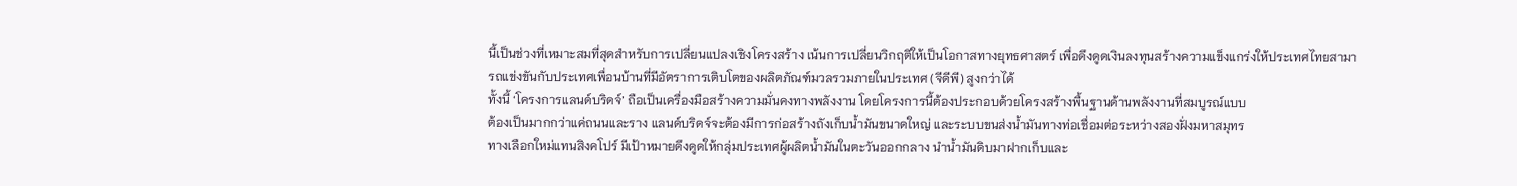นี้เป็นช่วงที่เหมาะสมที่สุดสำหรับการเปลี่ยนแปลงเชิงโครงสร้าง เน้นการเปลี่ยนวิกฤติให้เป็นโอกาสทางยุทธศาสตร์ เพื่อดึงดูดเงินลงทุนสร้างความแข็งแกร่งให้ประเทศไทยสามารถแข่งขันกับประเทศเพื่อนบ้านที่มีอัตราการเติบโตของผลิตภัณฑ์มวลรวมภายในประเทศ (จีดีพี) สูงกว่าได้
ทั้งนี้ ‘โครงการแลนด์บริดจ์’ ถือเป็นเครื่องมือสร้างความมั่นคงทางพลังงาน โดยโครงการนี้ต้องประกอบด้วยโครงสร้างพื้นฐานด้านพลังงานที่สมบูรณ์แบบ
ต้องเป็นมากกว่าแค่ถนนและราง แลนด์บริดจ์จะต้องมีการก่อสร้างถังเก็บน้ำมันขนาดใหญ่ และระบบขนส่งน้ำมันทางท่อเชื่อมต่อระหว่างสองฝั่งมหาสมุทร
ทางเลือกใหม่แทนสิงคโปร์ มีเป้าหมายดึงดูดให้กลุ่มประเทศผู้ผลิตน้ำมันในตะวันออกกลาง นำน้ำมันดิบมาฝากเก็บและ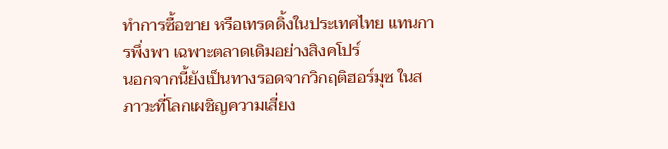ทำการซื้อขาย หรือเทรดดิ้งในประเทศไทย แทนการพึ่งพา เฉพาะตลาดเดิมอย่างสิงคโปร์
นอกจากนี้ยังเป็นทางรอดจากวิกฤติฮอร์มุซ ในสภาวะที่โลกเผชิญความเสี่ยง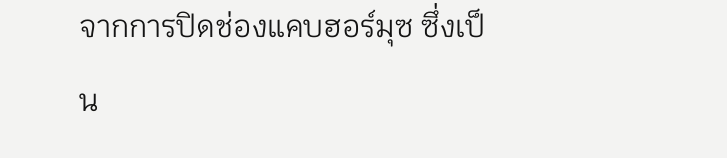จากการปิดช่องแคบฮอร์มุซ ซึ่งเป็น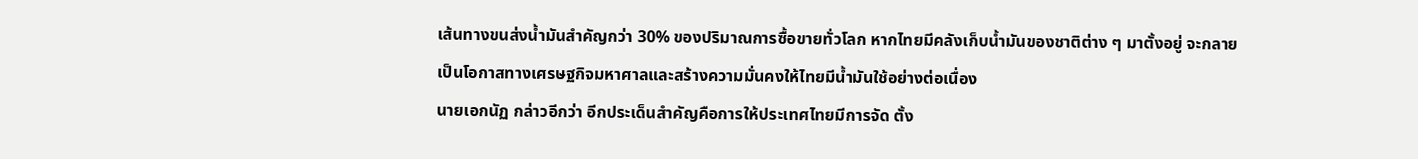เส้นทางขนส่งน้ำมันสำคัญกว่า 30% ของปริมาณการซื้อขายทั่วโลก หากไทยมีคลังเก็บน้ำมันของชาติต่าง ๆ มาตั้งอยู่ จะกลายเป็นโอกาสทางเศรษฐกิจมหาศาลและสร้างความมั่นคงให้ไทยมีน้ำมันใช้อย่างต่อเนื่อง
นายเอกนัฏ กล่าวอีกว่า อีกประเด็นสำคัญคือการให้ประเทศไทยมีการจัด ตั้ง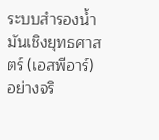ระบบสำรองน้ำมันเชิงยุทธศาสตร์ (เอสพีอาร์) อย่างจริ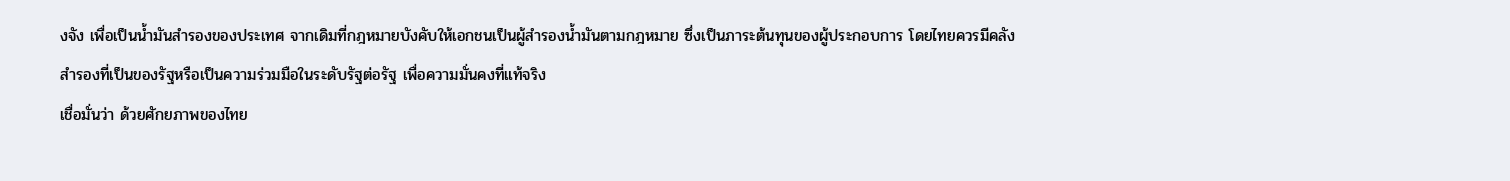งจัง เพื่อเป็นน้ำมันสำรองของประเทศ จากเดิมที่กฎหมายบังคับให้เอกชนเป็นผู้สำรองน้ำมันตามกฎหมาย ซึ่งเป็นภาระต้นทุนของผู้ประกอบการ โดยไทยควรมีคลังสำรองที่เป็นของรัฐหรือเป็นความร่วมมือในระดับรัฐต่อรัฐ เพื่อความมั่นคงที่แท้จริง
เชื่อมั่นว่า ด้วยศักยภาพของไทย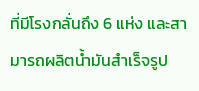ที่มีโรงกลั่นถึง 6 แห่ง และสามารถผลิตน้ำมันสำเร็จรูป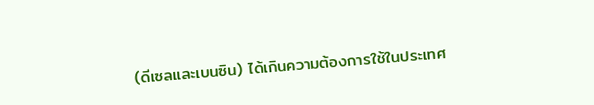(ดีเซลและเบนซิน) ได้เกินความต้องการใช้ในประเทศ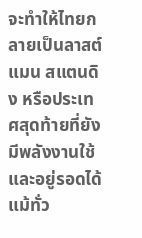จะทำให้ไทยกลายเป็นลาสต์ แมน สแตนดิง หรือประเทศสุดท้ายที่ยังมีพลังงานใช้และอยู่รอดได้แม้ทั่ว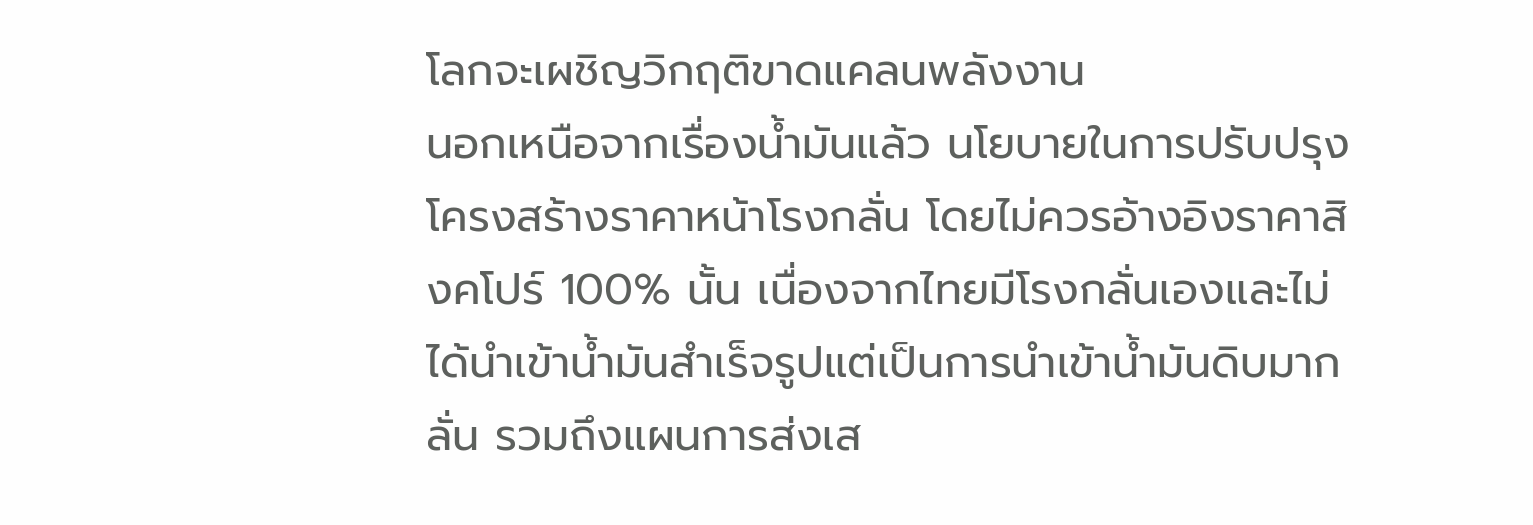โลกจะเผชิญวิกฤติขาดแคลนพลังงาน
นอกเหนือจากเรื่องน้ำมันแล้ว นโยบายในการปรับปรุงโครงสร้างราคาหน้าโรงกลั่น โดยไม่ควรอ้างอิงราคาสิงคโปร์ 100% นั้น เนื่องจากไทยมีโรงกลั่นเองและไม่ได้นำเข้าน้ำมันสำเร็จรูปแต่เป็นการนำเข้าน้ำมันดิบมากลั่น รวมถึงแผนการส่งเส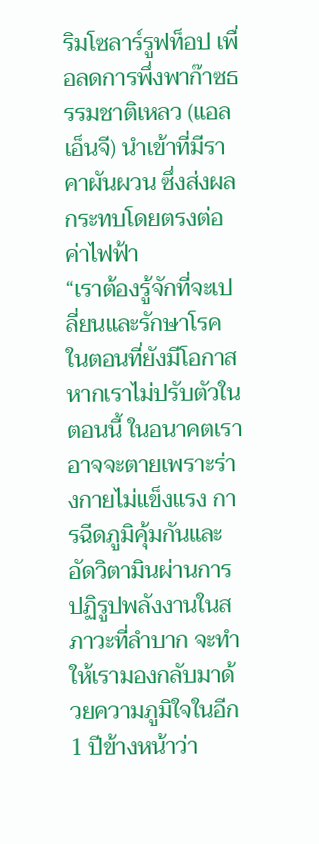ริมโซลาร์รูฟท็อป เพื่อลดการพึ่งพาก๊าซธรรมชาติเหลว (แอลเอ็นจี) นำเข้าที่มีราคาผันผวน ซึ่งส่งผลกระทบโดยตรงต่อค่าไฟฟ้า
“เราต้องรู้จักที่จะเปลี่ยนและรักษาโรคในตอนที่ยังมีโอกาส หากเราไม่ปรับตัวในตอนนี้ ในอนาคตเราอาจจะตายเพราะร่างกายไม่แข็งแรง การฉีดภูมิคุ้มกันและอัดวิตามินผ่านการปฏิรูปพลังงานในสภาวะที่ลำบาก จะทำให้เรามองกลับมาด้วยความภูมิใจในอีก 1 ปีข้างหน้าว่า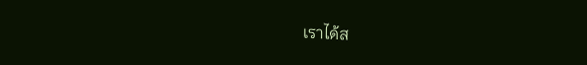เราได้ส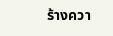ร้างควา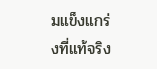มแข็งแกร่งที่แท้จริง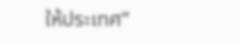ให้ประเทศ”